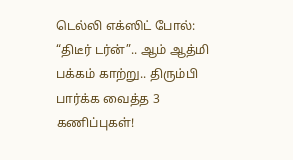டெல்லி எக்ஸிட் போல்: “திடீர் டர்ன்”.. ஆம் ஆத்மி பக்கம் காற்று.. திரும்பி பார்க்க வைத்த 3 கணிப்புகள்!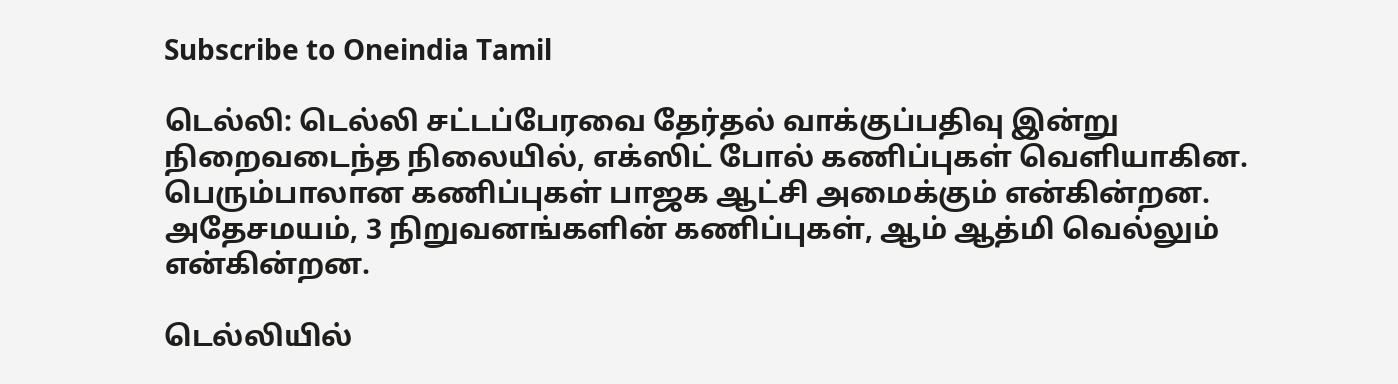Subscribe to Oneindia Tamil

டெல்லி: டெல்லி சட்டப்பேரவை தேர்தல் வாக்குப்பதிவு இன்று நிறைவடைந்த நிலையில், எக்ஸிட் போல் கணிப்புகள் வெளியாகின. பெரும்பாலான கணிப்புகள் பாஜக ஆட்சி அமைக்கும் என்கின்றன. அதேசமயம், 3 நிறுவனங்களின் கணிப்புகள், ஆம் ஆத்மி வெல்லும் என்கின்றன.

டெல்லியில்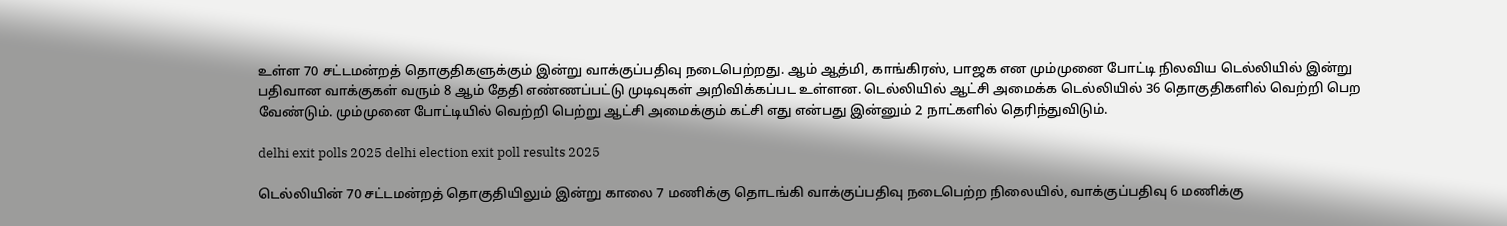உள்ள 70 சட்டமன்றத் தொகுதிகளுக்கும் இன்று வாக்குப்பதிவு நடைபெற்றது. ஆம் ஆத்மி, காங்கிரஸ், பாஜக என மும்முனை போட்டி நிலவிய டெல்லியில் இன்று பதிவான வாக்குகள் வரும் 8 ஆம் தேதி எண்ணப்பட்டு முடிவுகள் அறிவிக்கப்பட உள்ளன. டெல்லியில் ஆட்சி அமைக்க டெல்லியில் 36 தொகுதிகளில் வெற்றி பெற வேண்டும். மும்முனை போட்டியில் வெற்றி பெற்று ஆட்சி அமைக்கும் கட்சி எது என்பது இன்னும் 2 நாட்களில் தெரிந்துவிடும்.

delhi exit polls 2025 delhi election exit poll results 2025

டெல்லியின் 70 சட்டமன்றத் தொகுதியிலும் இன்று காலை 7 மணிக்கு தொடங்கி வாக்குப்பதிவு நடைபெற்ற நிலையில், வாக்குப்பதிவு 6 மணிக்கு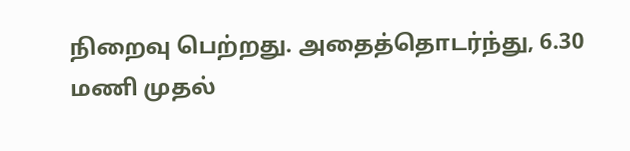நிறைவு பெற்றது. அதைத்தொடர்ந்து, 6.30 மணி முதல்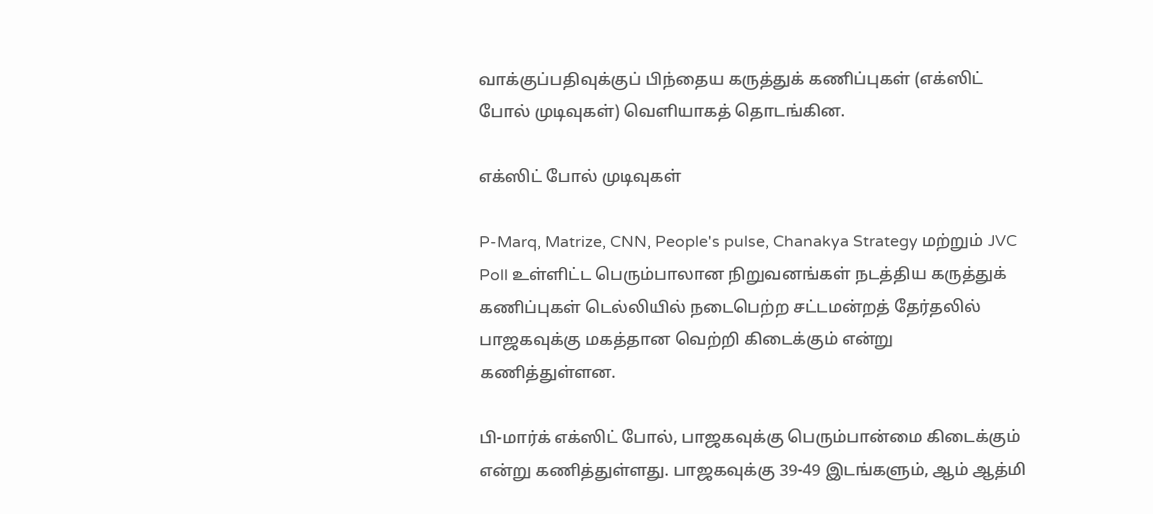வாக்குப்பதிவுக்குப் பிந்தைய கருத்துக் கணிப்புகள் (எக்ஸிட் போல் முடிவுகள்) வெளியாகத் தொடங்கின.

எக்ஸிட் போல் முடிவுகள்

P-Marq, Matrize, CNN, People's pulse, Chanakya Strategy மற்றும் JVC Poll உள்ளிட்ட பெரும்பாலான நிறுவனங்கள் நடத்திய கருத்துக் கணிப்புகள் டெல்லியில் நடைபெற்ற சட்டமன்றத் தேர்தலில் பாஜகவுக்கு மகத்தான வெற்றி கிடைக்கும் என்று கணித்துள்ளன.

பி-மார்க் எக்ஸிட் போல், பாஜகவுக்கு பெரும்பான்மை கிடைக்கும் என்று கணித்துள்ளது. பாஜகவுக்கு 39-49 இடங்களும், ஆம் ஆத்மி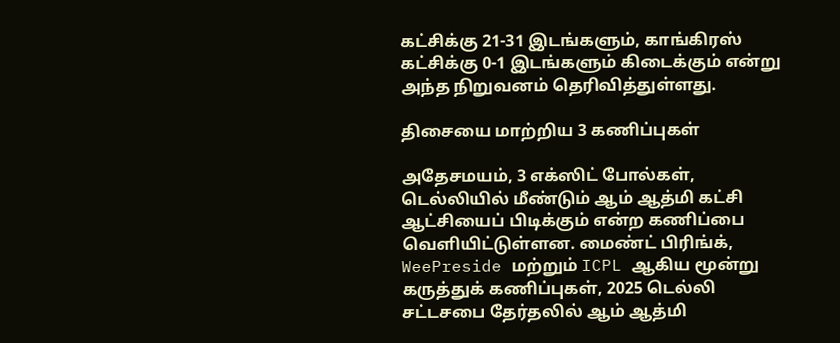கட்சிக்கு 21-31 இடங்களும், காங்கிரஸ் கட்சிக்கு 0-1 இடங்களும் கிடைக்கும் என்று அந்த நிறுவனம் தெரிவித்துள்ளது.

திசையை மாற்றிய 3 கணிப்புகள்

அதேசமயம், 3 எக்ஸிட் போல்கள், டெல்லியில் மீண்டும் ஆம் ஆத்மி கட்சி ஆட்சியைப் பிடிக்கும் என்ற கணிப்பை வெளியிட்டுள்ளன. மைண்ட் பிரிங்க், WeePreside மற்றும் ICPL ஆகிய மூன்று கருத்துக் கணிப்புகள், 2025 டெல்லி சட்டசபை தேர்தலில் ஆம் ஆத்மி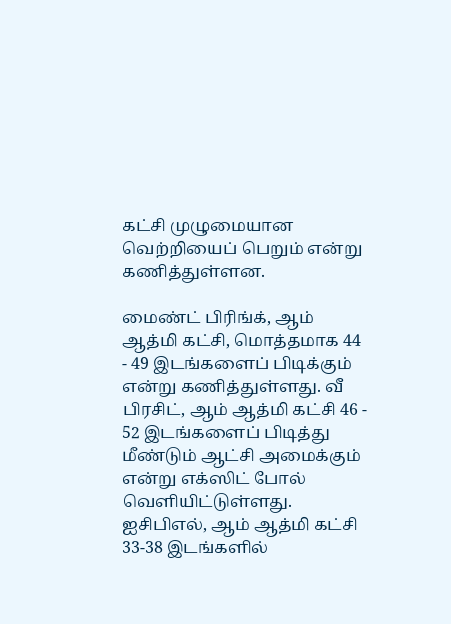கட்சி முழுமையான வெற்றியைப் பெறும் என்று கணித்துள்ளன.

மைண்ட் பிரிங்க், ஆம் ஆத்மி கட்சி, மொத்தமாக 44 - 49 இடங்களைப் பிடிக்கும் என்று கணித்துள்ளது. வீ பிரசிட், ஆம் ஆத்மி கட்சி 46 - 52 இடங்களைப் பிடித்து மீண்டும் ஆட்சி அமைக்கும் என்று எக்ஸிட் போல் வெளியிட்டுள்ளது. ஐசிபிஎல், ஆம் ஆத்மி கட்சி 33-38 இடங்களில்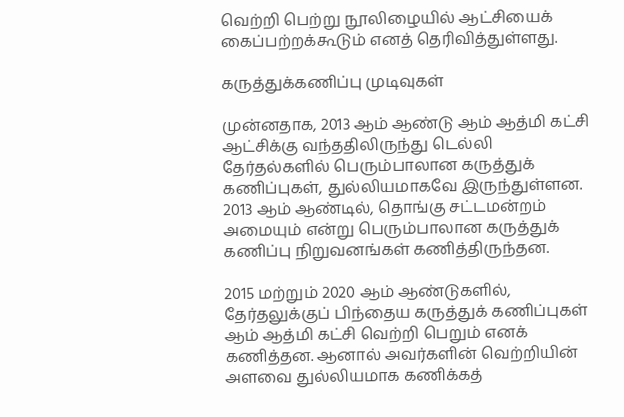வெற்றி பெற்று நூலிழையில் ஆட்சியைக் கைப்பற்றக்கூடும் எனத் தெரிவித்துள்ளது.

கருத்துக்கணிப்பு முடிவுகள்

முன்னதாக, 2013 ஆம் ஆண்டு ஆம் ஆத்மி கட்சி ஆட்சிக்கு வந்ததிலிருந்து டெல்லி தேர்தல்களில் பெரும்பாலான கருத்துக் கணிப்புகள், துல்லியமாகவே இருந்துள்ளன. 2013 ஆம் ஆண்டில், தொங்கு சட்டமன்றம் அமையும் என்று பெரும்பாலான கருத்துக் கணிப்பு நிறுவனங்கள் கணித்திருந்தன.

2015 மற்றும் 2020 ஆம் ஆண்டுகளில், தேர்தலுக்குப் பிந்தைய கருத்துக் கணிப்புகள் ஆம் ஆத்மி கட்சி வெற்றி பெறும் எனக் கணித்தன. ஆனால் அவர்களின் வெற்றியின் அளவை துல்லியமாக கணிக்கத்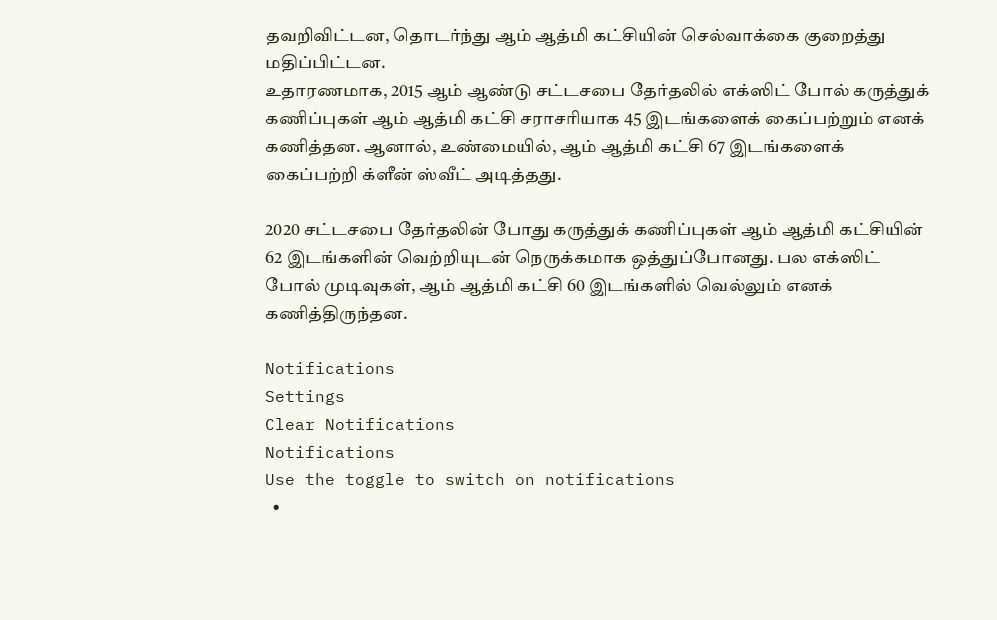தவறிவிட்டன, தொடர்ந்து ஆம் ஆத்மி கட்சியின் செல்வாக்கை குறைத்து மதிப்பிட்டன.
உதாரணமாக, 2015 ஆம் ஆண்டு சட்டசபை தேர்தலில் எக்ஸிட் போல் கருத்துக் கணிப்புகள் ஆம் ஆத்மி கட்சி சராசரியாக 45 இடங்களைக் கைப்பற்றும் எனக் கணித்தன. ஆனால், உண்மையில், ஆம் ஆத்மி கட்சி 67 இடங்களைக் கைப்பற்றி க்ளீன் ஸ்வீட் அடித்தது.

2020 சட்டசபை தேர்தலின் போது கருத்துக் கணிப்புகள் ஆம் ஆத்மி கட்சியின் 62 இடங்களின் வெற்றியுடன் நெருக்கமாக ஒத்துப்போனது. பல எக்ஸிட் போல் முடிவுகள், ஆம் ஆத்மி கட்சி 60 இடங்களில் வெல்லும் எனக் கணித்திருந்தன.

Notifications
Settings
Clear Notifications
Notifications
Use the toggle to switch on notifications
  •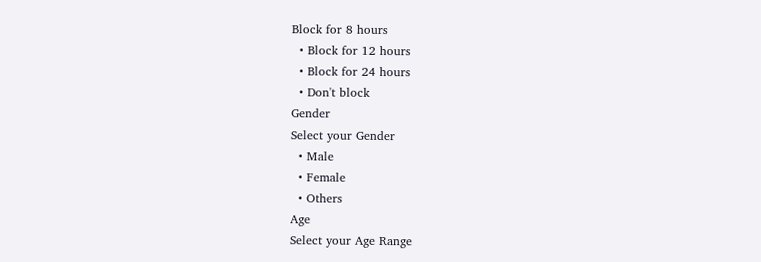Block for 8 hours
  • Block for 12 hours
  • Block for 24 hours
  • Don't block
Gender
Select your Gender
  • Male
  • Female
  • Others
Age
Select your Age Range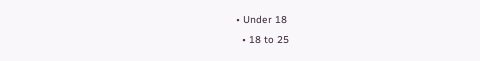• Under 18
  • 18 to 25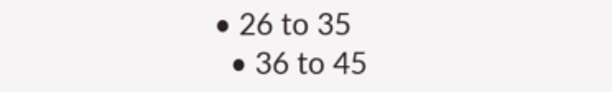• 26 to 35
  • 36 to 45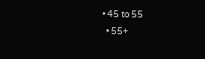• 45 to 55
  • 55+